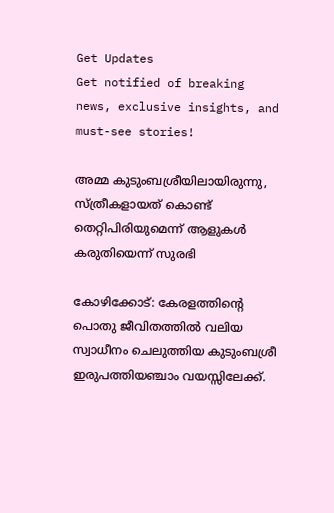Get Updates
Get notified of breaking news, exclusive insights, and must-see stories!

അമ്മ കുടുംബശ്രീയിലായിരുന്നു, സ്ത്രീകളായത് കൊണ്ട് തെറ്റിപിരിയുമെന്ന് ആളുകള്‍ കരുതിയെന്ന് സുരഭി

കോഴിക്കോട്: കേരളത്തിന്റെ പൊതു ജീവിതത്തില്‍ വലിയ സ്വാധീനം ചെലുത്തിയ കുടുംബശ്രീ ഇരുപത്തിയഞ്ചാം വയസ്സിലേക്ക്.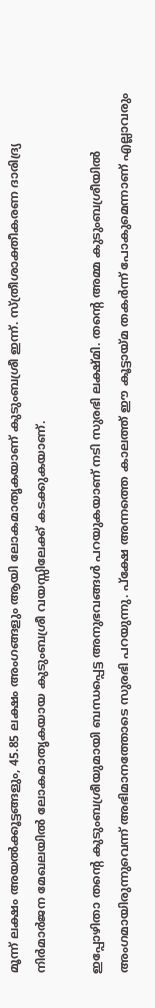മൂന്ന് ലക്ഷം അയല്‍ക്കൂട്ടങ്ങളും, 45.85 ലക്ഷം അംഗങ്ങളും ആയി ലോകമാതൃകയാണ് കുടുംബശ്രീ ഇന്ന്. സ്ത്രീശാക്തീകരണ ദാരിദ്ര്യ നിര്‍മാര്‍ജന മേഖലയില്‍ ലോകമാതൃകയായ കുടുംബശ്രീ വയസ്സിലേക്ക് കടക്കുകയാണ്.

ഇപ്പോഴിതാ തന്റെ കുടുംബശ്രീയുമായി ബന്ധപ്പെട്ട അനുഭവങ്ങള്‍ പറയുകയാണ് നടി സുരഭി ലക്ഷ്മി. തന്റെ അമ്മ കുടുംബശ്രീയില്‍ അംഗമായിരുന്നുവെന്ന് അഭിമാനത്തോടെ സുരഭി പറയുന്നു. പ്‌ക്ഷേ അന്നത്തെ കാലത്ത് ഈ കൂട്ടായ്മ തകര്‍ന്ന് പോകുമെന്നാണ് എല്ലാവരും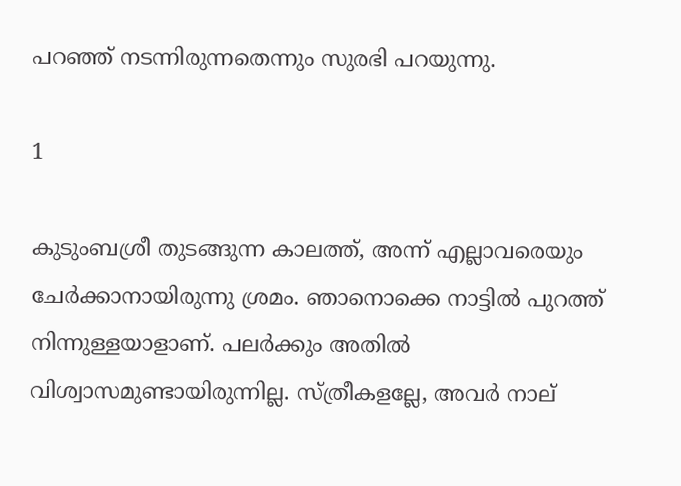പറഞ്ഞ് നടന്നിരുന്നതെന്നും സുരഭി പറയുന്നു.

1

കുടുംബശ്രീ തുടങ്ങുന്ന കാലത്ത്, അന്ന് എല്ലാവരെയും ചേര്‍ക്കാനായിരുന്നു ശ്രമം. ഞാനൊക്കെ നാട്ടില്‍ പുറത്ത് നിന്നുള്ളയാളാണ്. പലര്‍ക്കും അതില്‍ വിശ്വാസമുണ്ടായിരുന്നില്ല. സ്ത്രീകളല്ലേ, അവര്‍ നാല്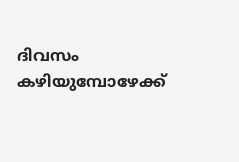ദിവസം കഴിയുമ്പോഴേക്ക്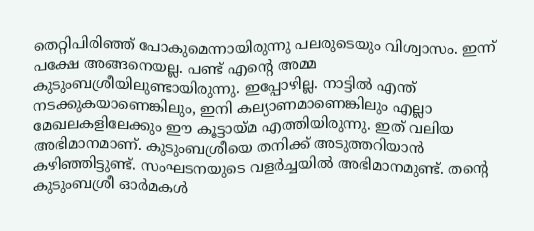തെറ്റിപിരിഞ്ഞ് പോകുമെന്നായിരുന്നു പലരുടെയും വിശ്വാസം. ഇന്ന് പക്ഷേ അങ്ങനെയല്ല. പണ്ട് എന്റെ അമ്മ കുടുംബശ്രീയിലുണ്ടായിരുന്നു. ഇപ്പോഴില്ല. നാട്ടില്‍ എന്ത് നടക്കുകയാണെങ്കിലും, ഇനി കല്യാണമാണെങ്കിലും എല്ലാ മേഖലകളിലേക്കും ഈ കൂട്ടായ്മ എത്തിയിരുന്നു. ഇത് വലിയ അഭിമാനമാണ്. കുടുംബശ്രീയെ തനിക്ക് അടുത്തറിയാന്‍ കഴിഞ്ഞിട്ടുണ്ട്. സംഘടനയുടെ വളര്‍ച്ചയില്‍ അഭിമാനമുണ്ട്. തന്റെ കുടുംബശ്രീ ഓര്‍മകള്‍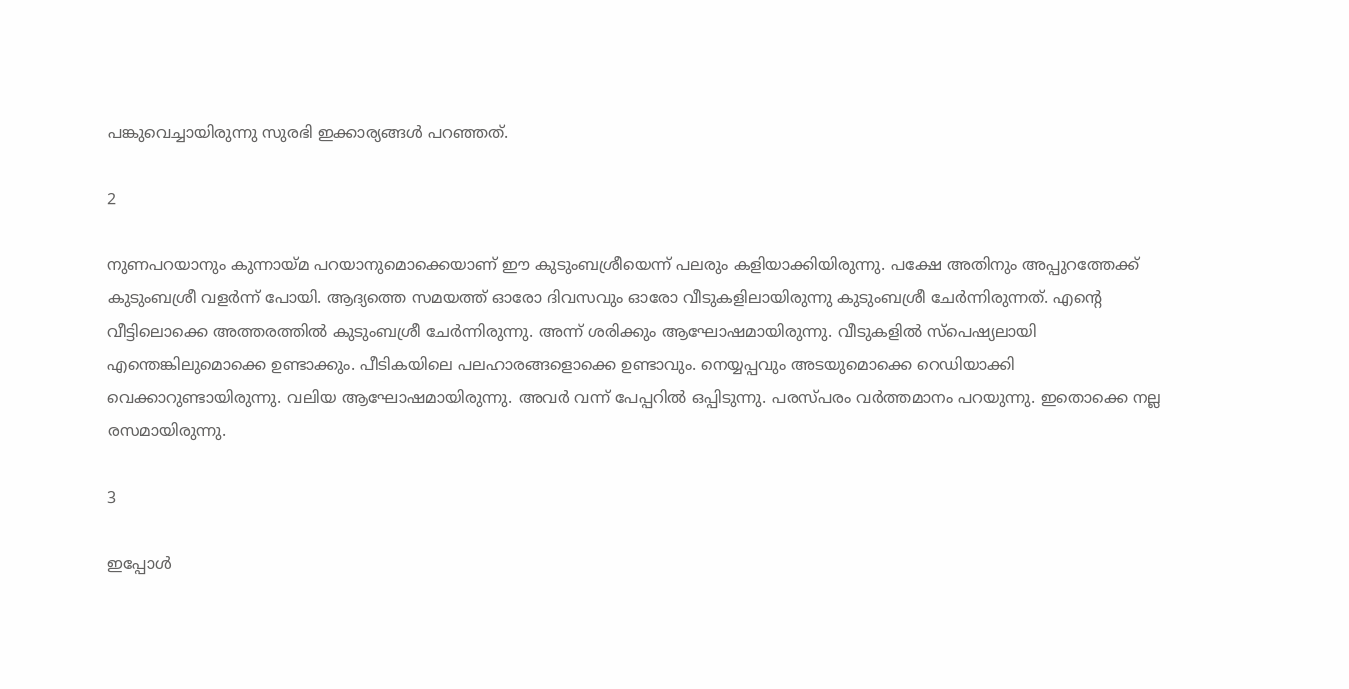പങ്കുവെച്ചായിരുന്നു സുരഭി ഇക്കാര്യങ്ങള്‍ പറഞ്ഞത്.

2

നുണപറയാനും കുന്നായ്മ പറയാനുമൊക്കെയാണ് ഈ കുടുംബശ്രീയെന്ന് പലരും കളിയാക്കിയിരുന്നു. പക്ഷേ അതിനും അപ്പുറത്തേക്ക് കുടുംബശ്രീ വളര്‍ന്ന് പോയി. ആദ്യത്തെ സമയത്ത് ഓരോ ദിവസവും ഓരോ വീടുകളിലായിരുന്നു കുടുംബശ്രീ ചേര്‍ന്നിരുന്നത്. എന്റെ വീട്ടിലൊക്കെ അത്തരത്തില്‍ കുടുംബശ്രീ ചേര്‍ന്നിരുന്നു. അന്ന് ശരിക്കും ആഘോഷമായിരുന്നു. വീടുകളില്‍ സ്‌പെഷ്യലായി എന്തെങ്കിലുമൊക്കെ ഉണ്ടാക്കും. പീടികയിലെ പലഹാരങ്ങളൊക്കെ ഉണ്ടാവും. നെയ്യപ്പവും അടയുമൊക്കെ റെഡിയാക്കി വെക്കാറുണ്ടായിരുന്നു. വലിയ ആഘോഷമായിരുന്നു. അവര്‍ വന്ന് പേപ്പറില്‍ ഒപ്പിടുന്നു. പരസ്പരം വര്‍ത്തമാനം പറയുന്നു. ഇതൊക്കെ നല്ല രസമായിരുന്നു.

3

ഇപ്പോള്‍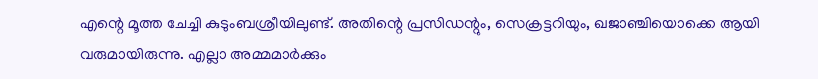എന്റെ മൂത്ത ചേച്ചി കുടുംബശ്രീയിലുണ്ട്. അതിന്റെ പ്രസിഡന്റും, സെക്രട്ടറിയും, ഖജാഞ്ചിയൊക്കെ ആയി വരുമായിരുന്നു. എല്ലാ അമ്മമാര്‍ക്കും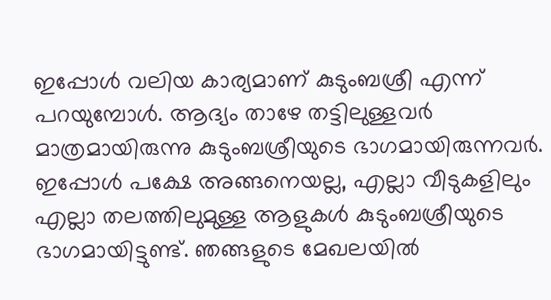ഇപ്പോള്‍ വലിയ കാര്യമാണ് കുടുംബശ്രീ എന്ന് പറയുമ്പോള്‍. ആദ്യം താഴേ തട്ടിലുള്ളവര്‍ മാത്രമായിരുന്നു കുടുംബശ്രീയുടെ ഭാഗമായിരുന്നവര്‍. ഇപ്പോള്‍ പക്ഷേ അങ്ങനെയല്ല, എല്ലാ വീടുകളിലും എല്ലാ തലത്തിലുമുള്ള ആളുകള്‍ കുടുംബശ്രീയുടെ ഭാഗമായിട്ടുണ്ട്. ഞങ്ങളുടെ മേഖലയില്‍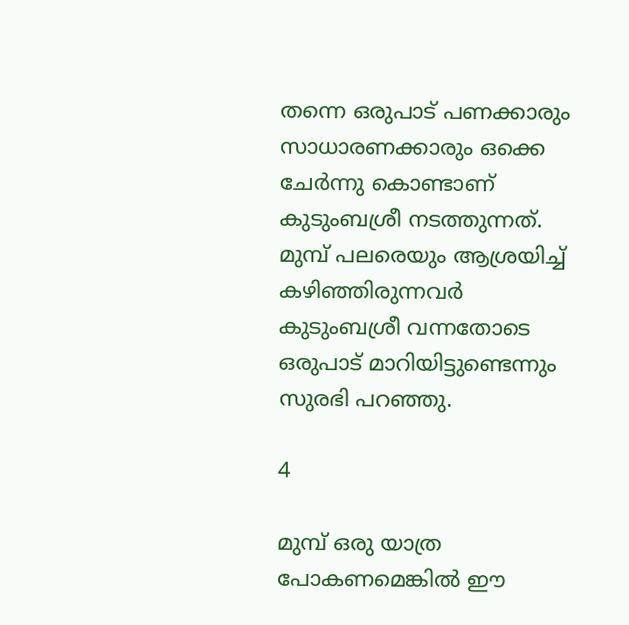തന്നെ ഒരുപാട് പണക്കാരും സാധാരണക്കാരും ഒക്കെ ചേര്‍ന്നു കൊണ്ടാണ് കുടുംബശ്രീ നടത്തുന്നത്. മുമ്പ് പലരെയും ആശ്രയിച്ച് കഴിഞ്ഞിരുന്നവര്‍ കുടുംബശ്രീ വന്നതോടെ ഒരുപാട് മാറിയിട്ടുണ്ടെന്നും സുരഭി പറഞ്ഞു.

4

മുമ്പ് ഒരു യാത്ര പോകണമെങ്കില്‍ ഈ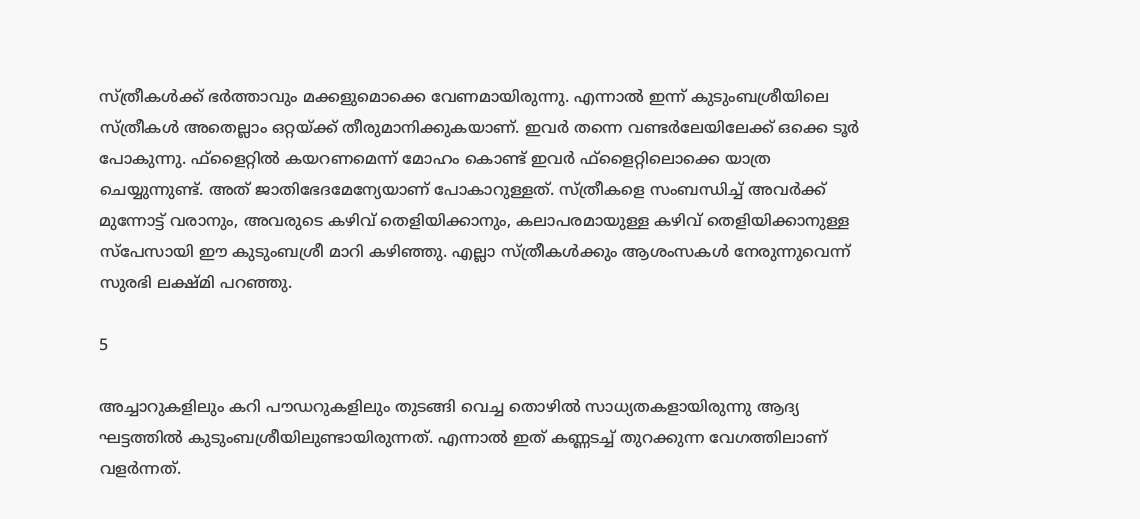സ്ത്രീകള്‍ക്ക് ഭര്‍ത്താവും മക്കളുമൊക്കെ വേണമായിരുന്നു. എന്നാല്‍ ഇന്ന് കുടുംബശ്രീയിലെ സ്ത്രീകള്‍ അതെല്ലാം ഒറ്റയ്ക്ക് തീരുമാനിക്കുകയാണ്. ഇവര്‍ തന്നെ വണ്ടര്‍ലേയിലേക്ക് ഒക്കെ ടൂര്‍ പോകുന്നു. ഫ്‌ളൈറ്റില്‍ കയറണമെന്ന് മോഹം കൊണ്ട് ഇവര്‍ ഫ്‌ളൈറ്റിലൊക്കെ യാത്ര ചെയ്യുന്നുണ്ട്. അത് ജാതിഭേദമേന്യേയാണ് പോകാറുള്ളത്. സ്ത്രീകളെ സംബന്ധിച്ച് അവര്‍ക്ക് മുന്നോട്ട് വരാനും, അവരുടെ കഴിവ് തെളിയിക്കാനും, കലാപരമായുള്ള കഴിവ് തെളിയിക്കാനുള്ള സ്‌പേസായി ഈ കുടുംബശ്രീ മാറി കഴിഞ്ഞു. എല്ലാ സ്ത്രീകള്‍ക്കും ആശംസകള്‍ നേരുന്നുവെന്ന് സുരഭി ലക്ഷ്മി പറഞ്ഞു.

5

അച്ചാറുകളിലും കറി പൗഡറുകളിലും തുടങ്ങി വെച്ച തൊഴില്‍ സാധ്യതകളായിരുന്നു ആദ്യ ഘട്ടത്തില്‍ കുടുംബശ്രീയിലുണ്ടായിരുന്നത്. എന്നാല്‍ ഇത് കണ്ണടച്ച് തുറക്കുന്ന വേഗത്തിലാണ് വളര്‍ന്നത്.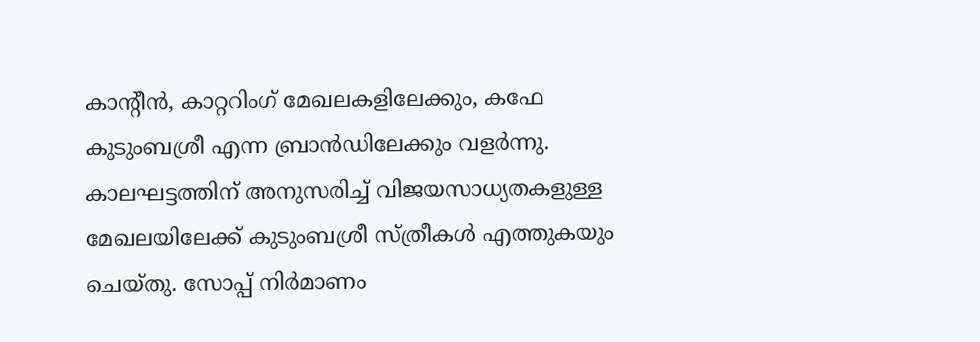കാന്റീന്‍, കാറ്ററിംഗ് മേഖലകളിലേക്കും, കഫേ കുടുംബശ്രീ എന്ന ബ്രാന്‍ഡിലേക്കും വളര്‍ന്നു. കാലഘട്ടത്തിന് അനുസരിച്ച് വിജയസാധ്യതകളുള്ള മേഖലയിലേക്ക് കുടുംബശ്രീ സ്ത്രീകള്‍ എത്തുകയും ചെയ്തു. സോപ്പ് നിര്‍മാണം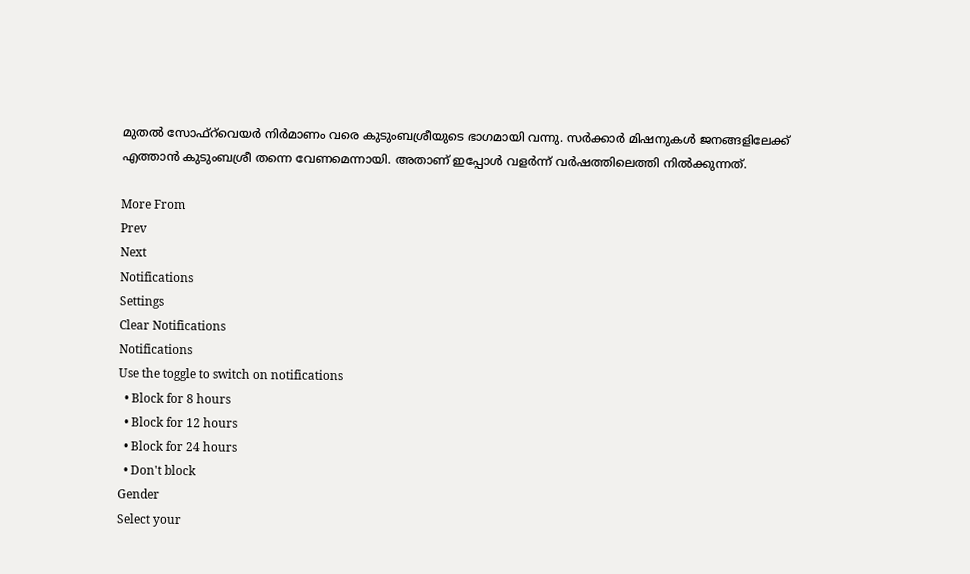മുതല്‍ സോഫ്‌റ്‌വെയര്‍ നിര്‍മാണം വരെ കുടുംബശ്രീയുടെ ഭാഗമായി വന്നു. സര്‍ക്കാര്‍ മിഷനുകള്‍ ജനങ്ങളിലേക്ക് എത്താന്‍ കുടുംബശ്രീ തന്നെ വേണമെന്നായി. അതാണ് ഇപ്പോള്‍ വളര്‍ന്ന് വര്‍ഷത്തിലെത്തി നില്‍ക്കുന്നത്.

More From
Prev
Next
Notifications
Settings
Clear Notifications
Notifications
Use the toggle to switch on notifications
  • Block for 8 hours
  • Block for 12 hours
  • Block for 24 hours
  • Don't block
Gender
Select your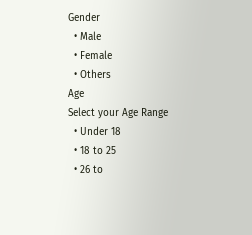Gender
  • Male
  • Female
  • Others
Age
Select your Age Range
  • Under 18
  • 18 to 25
  • 26 to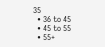35
  • 36 to 45
  • 45 to 55
  • 55+